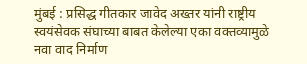मुंबई : प्रसिद्ध गीतकार जावेद अख्तर यांनी राष्ट्रीय स्वयंसेवक संघाच्या बाबत केलेल्या एका वक्तव्यामुळे नवा वाद निर्माण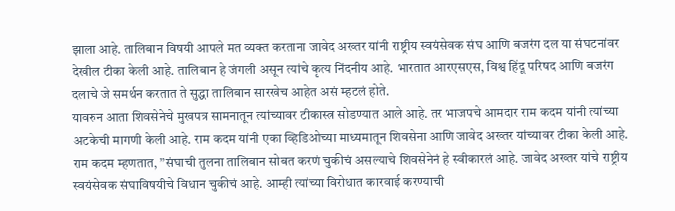झाला आहे. तालिबान विषयी आपले मत व्यक्त करताना जावेद अख्तर यांनी राष्ट्रीय स्वयंसेवक संघ आणि बजरंग दल या संघटनांवर देखील टीका केली आहे. तालिबान हे जंगली असून त्यांचे कृत्य निंदनीय आहे. भारतात आरएसएस, विश्व हिंदू परिषद आणि बजरंग दलाचे जे समर्थन करतात ते सुद्धा तालिबान सारखेच आहेत असं म्हटलं होते.
यावरुन आता शिवसेनेचे मुखपत्र सामनातून त्यांच्यावर टीकास्त्र सोडण्यात आले आहे. तर भाजपचे आमदार राम कदम यांनी त्यांच्या अटकेची मागणी केली आहे. राम कदम यांनी एका व्हिडिओच्या माध्यमातून शिवसेना आणि जावेद अख्तर यांच्यावर टीका केली आहे. राम कदम म्हणतात, ”संघाची तुलना तालिबान सोबत करणं चुकीचं असल्याचे शिवसेनेनं हे स्वीकारलं आहे. जावेद अख्तर यांचे राष्ट्रीय स्वयंसेवक संघाविषयीचे विधान चुकीचं आहे. आम्ही त्यांच्या विरोधात कारवाई करण्याची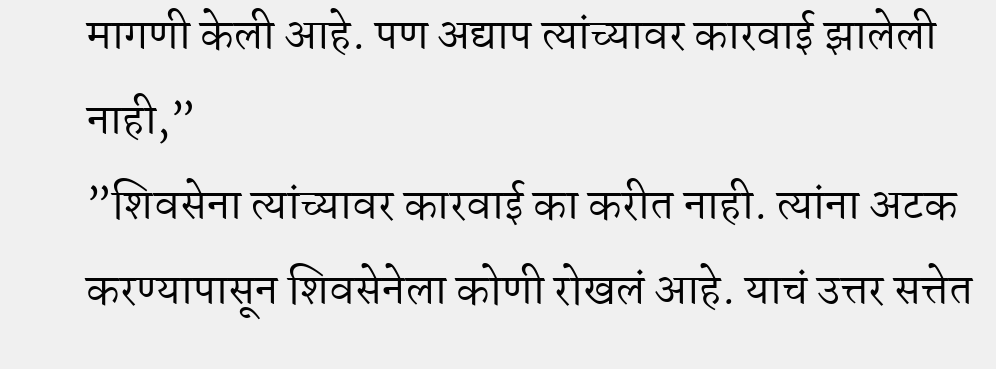मागणी केली आहे. पण अद्याप त्यांच्यावर कारवाई झालेली नाही,”
”शिवसेना त्यांच्यावर कारवाई का करीत नाही. त्यांना अटक करण्यापासून शिवसेनेला कोणी रोखलं आहे. याचं उत्तर सत्तेत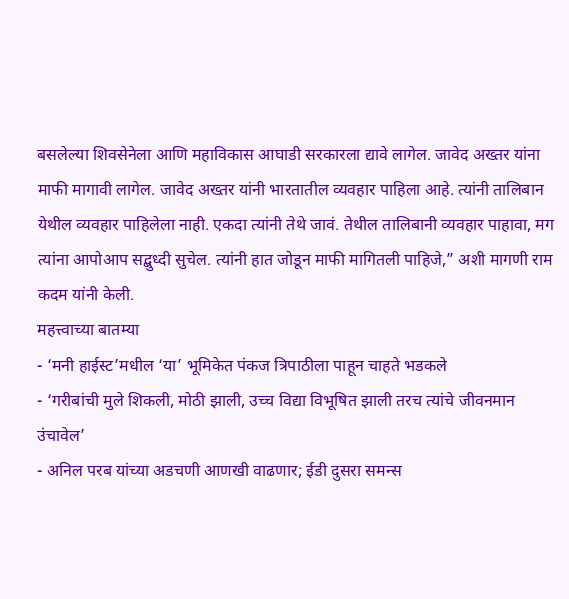बसलेल्या शिवसेनेला आणि महाविकास आघाडी सरकारला द्यावे लागेल. जावेद अख्तर यांना माफी मागावी लागेल. जावेद अख्तर यांनी भारतातील व्यवहार पाहिला आहे. त्यांनी तालिबान येथील व्यवहार पाहिलेला नाही. एकदा त्यांनी तेथे जावं. तेथील तालिबानी व्यवहार पाहावा, मग त्यांना आपोआप सद्बुध्दी सुचेल. त्यांनी हात जोडून माफी मागितली पाहिजे,” अशी मागणी राम कदम यांनी केली.
महत्त्वाच्या बातम्या
- ‘मनी हाईस्ट’मधील ‘या’ भूमिकेत पंकज त्रिपाठीला पाहून चाहते भडकले
- ‘गरीबांची मुले शिकली, मोठी झाली, उच्च विद्या विभूषित झाली तरच त्यांचे जीवनमान उंचावेल’
- अनिल परब यांच्या अडचणी आणखी वाढणार; ईडी दुसरा समन्स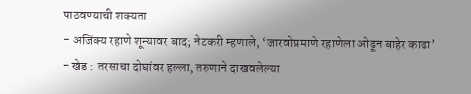पाठवण्याची शक्यता
- अजिंक्य रहाणे शून्यावर बाद; नेटकरी म्हणाले, ‘जारवोप्रमाणे रहाणेला ओढून बाहेर काढा’
- खेड : तरसाचा दोघांवर हल्ला, तरुणाने दाखवलेल्या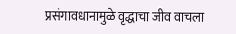प्रसंगावधानामुळे वृद्धाचा जीव वाचला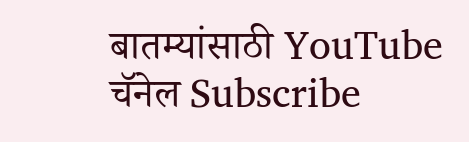बातम्यांसाठी YouTube चॅनेल Subscribe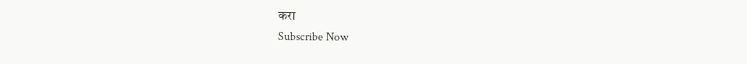करा
Subscribe Now